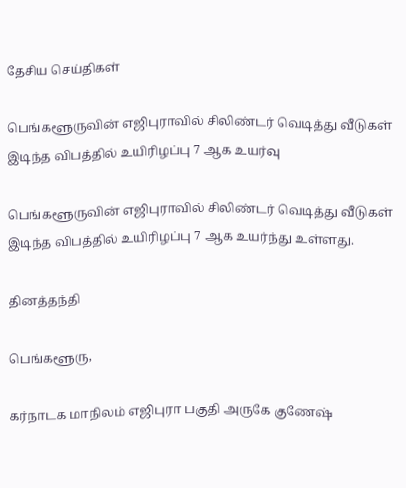தேசிய செய்திகள்

பெங்களூருவின் எஜிபுராவில் சிலிண்டர் வெடித்து வீடுகள் இடிந்த விபத்தில் உயிரிழப்பு 7 ஆக உயர்வு

பெங்களூருவின் எஜிபுராவில் சிலிண்டர் வெடித்து வீடுகள் இடிந்த விபத்தில் உயிரிழப்பு 7 ஆக உயர்ந்து உள்ளது.

தினத்தந்தி

பெங்களூரு,

கர்நாடக மாநிலம் எஜிபுரா பகுதி அருகே குணேஷ்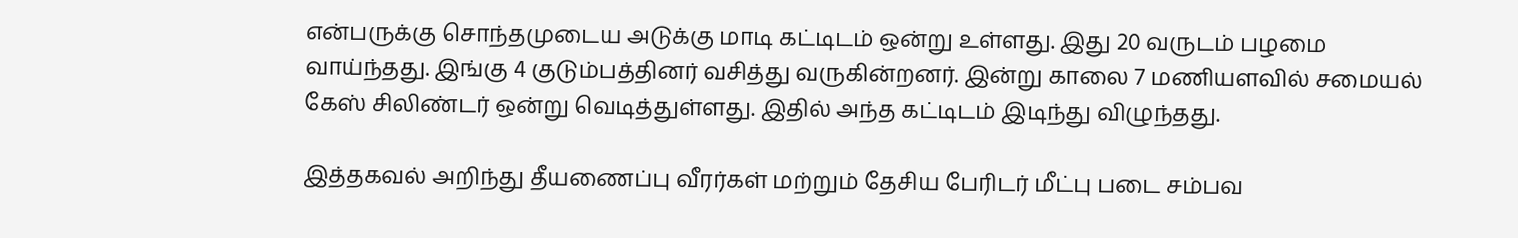என்பருக்கு சொந்தமுடைய அடுக்கு மாடி கட்டிடம் ஒன்று உள்ளது. இது 20 வருடம் பழமை வாய்ந்தது. இங்கு 4 குடும்பத்தினர் வசித்து வருகின்றனர். இன்று காலை 7 மணியளவில் சமையல் கேஸ் சிலிண்டர் ஒன்று வெடித்துள்ளது. இதில் அந்த கட்டிடம் இடிந்து விழுந்தது.

இத்தகவல் அறிந்து தீயணைப்பு வீரர்கள் மற்றும் தேசிய பேரிடர் மீட்பு படை சம்பவ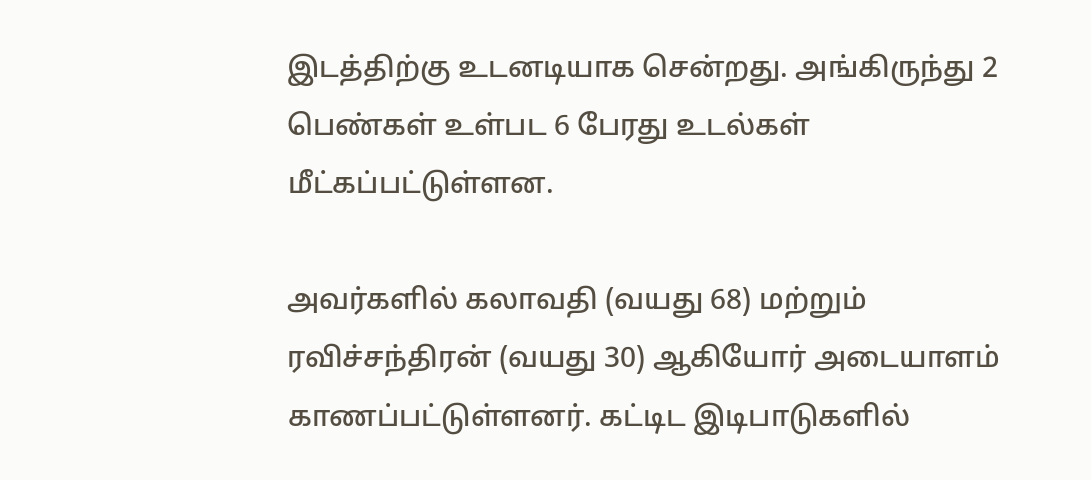இடத்திற்கு உடனடியாக சென்றது. அங்கிருந்து 2 பெண்கள் உள்பட 6 பேரது உடல்கள் மீட்கப்பட்டுள்ளன.

அவர்களில் கலாவதி (வயது 68) மற்றும் ரவிச்சந்திரன் (வயது 30) ஆகியோர் அடையாளம் காணப்பட்டுள்ளனர். கட்டிட இடிபாடுகளில்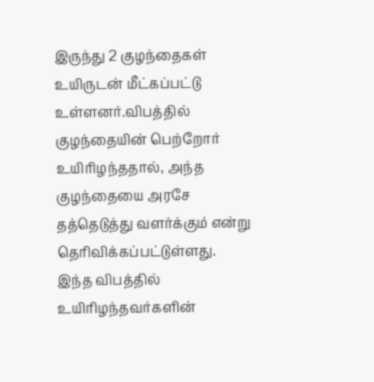இருந்து 2 குழந்தைகள் உயிருடன் மீட்கப்பட்டு உள்ளனர்.விபத்தில் குழந்தையின் பெற்றோர் உயிரிழந்ததால், அந்த குழந்தையை அரசே தத்தெடுத்து வளர்க்கும் என்று தெரிவிக்கப்பட்டுள்ளது. இந்த விபத்தில் உயிரிழந்தவர்களின்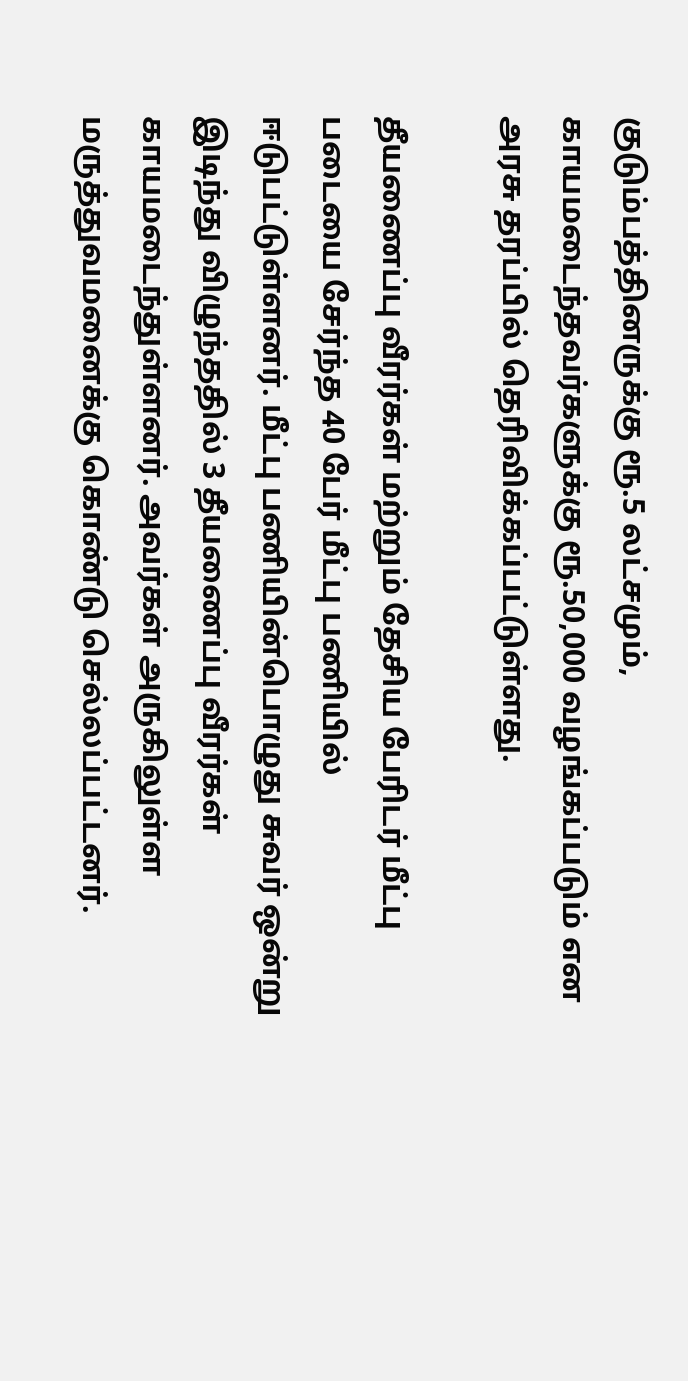குடும்பத்தினருக்கு ரூ.5 லட்சமும், காயமடைந்தவர்களுக்கு ரூ.50,000 வழங்கப்படும் என அரசு தரப்பில் தெரிவிக்கப்பட்டுள்ளது.

தீயணைப்பு வீரர்கள் மற்றும் தேசிய பேரிடர் மீட்பு படையை சேர்ந்த 40 பேர் மீட்பு பணியில் ஈடுபட்டுள்ளனர். மீட்பு பணியின்பொழுது சுவர் ஒன்று இடிந்து விழுந்ததில் 3 தீயணைப்பு வீரர்கள் காயமடைந்துள்ளனர். அவர்கள் அருகிலுள்ள மருத்துவமனைக்கு கொண்டு செல்லப்பட்டனர்.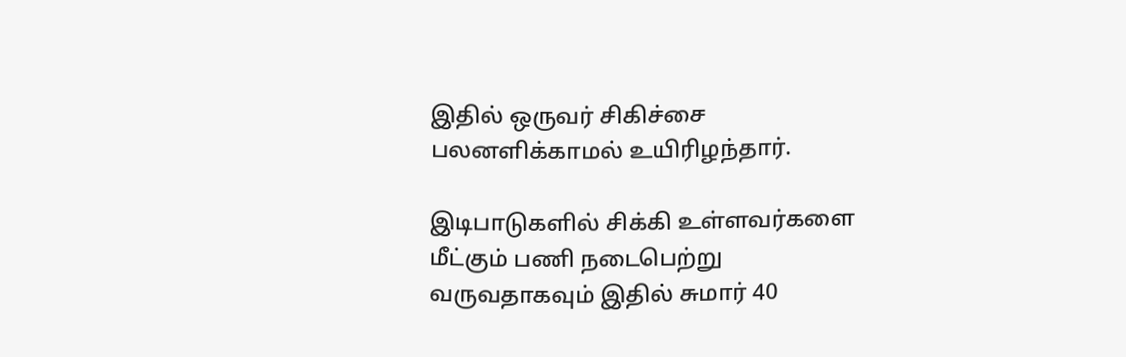இதில் ஒருவர் சிகிச்சை பலனளிக்காமல் உயிரிழந்தார்.

இடிபாடுகளில் சிக்கி உள்ளவர்களை மீட்கும் பணி நடைபெற்று வருவதாகவும் இதில் சுமார் 40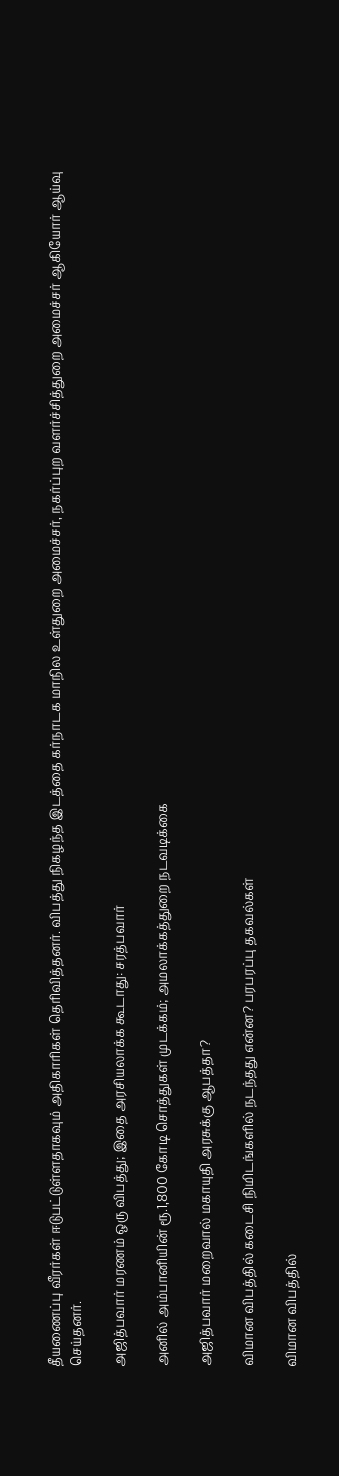தீயணைப்பு வீரர்கள் ஈடுபட்டுள்ளதாகவும் அதிகாரிகள் தெரிவித்தனர். விபத்து நிகழந்த இடத்தை கர்நாடக மாநில உள்துறை அமைச்சர், நகர்ப்புற வளர்ச்சித்துறை அமைச்சர் ஆகியோர் ஆய்வு செய்தனர்.

அஜித்பவார் மரணம் ஒரு விபத்து; இதை அரசியலாக்க கூடாது: சரத்பவார்

அனில் அம்பானியின் ரூ.1,800 கோடி சொத்துகள் முடக்கம்; அமலாக்கத்துறை நடவடிக்கை

அஜித்பவார் மறைவால் மகாயுதி அரசுக்கு ஆபத்தா?

விமான விபத்தில் கடைசி நிமிடங்களில் நடந்தது என்ன? பரபரப்பு தகவல்கள்

விமான விபத்தில்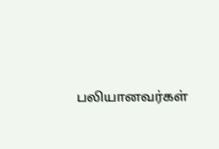பலியானவர்கள்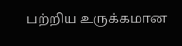பற்றிய உருக்கமான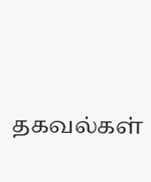தகவல்கள்